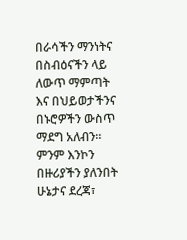በራሳችን ማንነትና በስብዕናችን ላይ ለውጥ ማምጣት እና በህይወታችንና በኑሮዎችን ውስጥ ማደግ አለብን። ምንም እንኮን በዙሪያችን ያለንበት ሁኔታና ደረጃ፣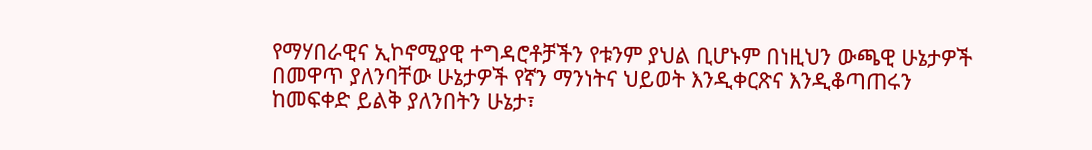የማሃበራዊና ኢኮኖሚያዊ ተግዳሮቶቻችን የቱንም ያህል ቢሆኑም በነዚህን ውጫዊ ሁኔታዎች በመዋጥ ያለንባቸው ሁኔታዎች የኛን ማንነትና ህይወት እንዲቀርጽና እንዲቆጣጠሩን ከመፍቀድ ይልቅ ያለንበትን ሁኔታ፣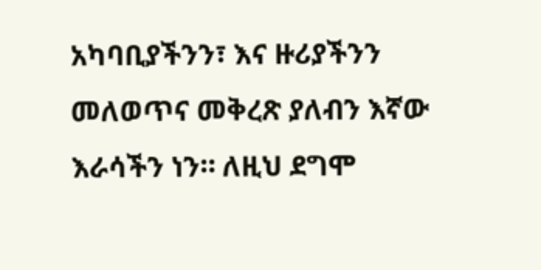አካባቢያችንን፣ እና ዙሪያችንን መለወጥና መቅረጽ ያለብን እኛው እራሳችን ነን። ለዚህ ደግሞ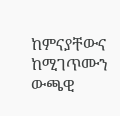ከምናያቸውና ከሚገጥሙን ውጫዊ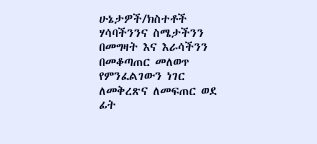ሁኔታዎች/ክስተቶች ሃሳባችንንና ስሜታችንን በመግዛት እና እራሳችንን በመቆጣጠር መለወጥ የምንፈልገውን ነገር ለመቅረጽና ለመፍጠር ወደ ፊት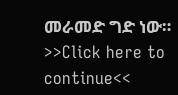መራመድ ግድ ነው።
>>Click here to continue<<